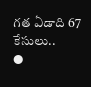గత ఏడాది 67 కేసులు..
●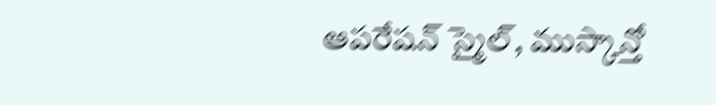ఆపరేషన్ స్మైల్, ముస్కాన్తో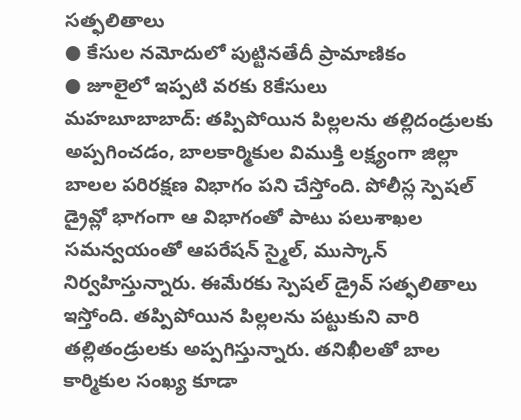సత్ఫలితాలు
● కేసుల నమోదులో పుట్టినతేదీ ప్రామాణికం
● జూలైలో ఇప్పటి వరకు 8కేసులు
మహబూబాబాద్: తప్పిపోయిన పిల్లలను తల్లిదండ్రులకు అప్పగించడం, బాలకార్మికుల విముక్తి లక్ష్యంగా జిల్లా బాలల పరిరక్షణ విభాగం పని చేస్తోంది. పోలీస్ల స్పెషల్ డ్రైవ్లో భాగంగా ఆ విభాగంతో పాటు పలుశాఖల సమన్వయంతో ఆపరేషన్ స్మైల్, ముస్కాన్ నిర్వహిస్తున్నారు. ఈమేరకు స్పెషల్ డ్రైవ్ సత్ఫలితాలు ఇస్తోంది. తప్పిపోయిన పిల్లలను పట్టుకుని వారి తల్లితండ్రులకు అప్పగిస్తున్నారు. తనిఖీలతో బాల కార్మికుల సంఖ్య కూడా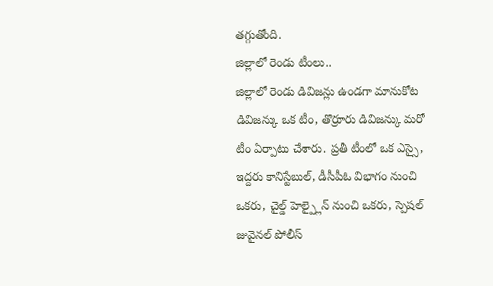తగ్గుతోంది.
జిల్లాలో రెండు టీంలు..
జిల్లాలో రెండు డివిజన్లు ఉండగా మానుకోట డివిజన్కు ఒక టీం, తొర్రూరు డివిజన్కు మరో టీం ఏర్పాటు చేశారు. ప్రతీ టీంలో ఒక ఎస్సై, ఇద్దరు కానిస్టేబుల్, డీసీపీఓ విభాగం నుంచి ఒకరు, చైల్డ్ హెల్ప్లైన్ నుంచి ఒకరు, స్పెషల్ జువైనల్ పోలీస్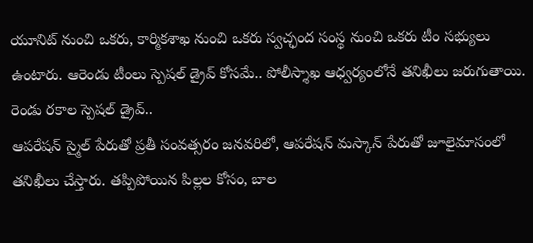యూనిట్ నుంచి ఒకరు, కార్మికశాఖ నుంచి ఒకరు స్వచ్ఛంద సంస్థ నుంచి ఒకరు టీం సభ్యులు ఉంటారు. ఆరెండు టీంలు స్పెషల్ డ్రైవ్ కోసమే.. పోలీస్శాఖ ఆధ్వర్యంలోనే తనిఖీలు జరుగుతాయి.
రెండు రకాల స్పెషల్ డ్రైవ్..
ఆపరేషన్ స్మైల్ పేరుతో ప్రతీ సంవత్సరం జనవరిలో, ఆపరేషన్ మస్కాన్ పేరుతో జూలైమాసంలో తనిఖీలు చేస్తారు. తప్పిపోయిన పిల్లల కోసం, బాల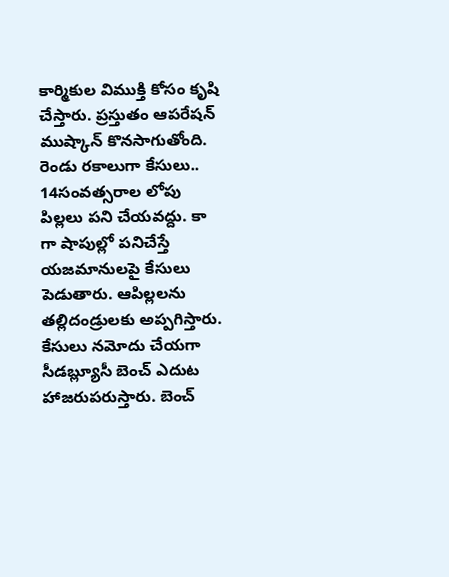కార్మికుల విముక్తి కోసం కృషి చేస్తారు. ప్రస్తుతం ఆపరేషన్ ముష్కాన్ కొనసాగుతోంది.
రెండు రకాలుగా కేసులు..
14సంవత్సరాల లోపు పిల్లలు పని చేయవద్దు. కా గా షాపుల్లో పనిచేస్తే యజమానులపై కేసులు పెడుతారు. ఆపిల్లలను తల్లిదండ్రులకు అప్పగిస్తారు. కేసులు నమోదు చేయగా సీడబ్ల్యూసీ బెంచ్ ఎదుట హాజరుపరుస్తారు. బెంచ్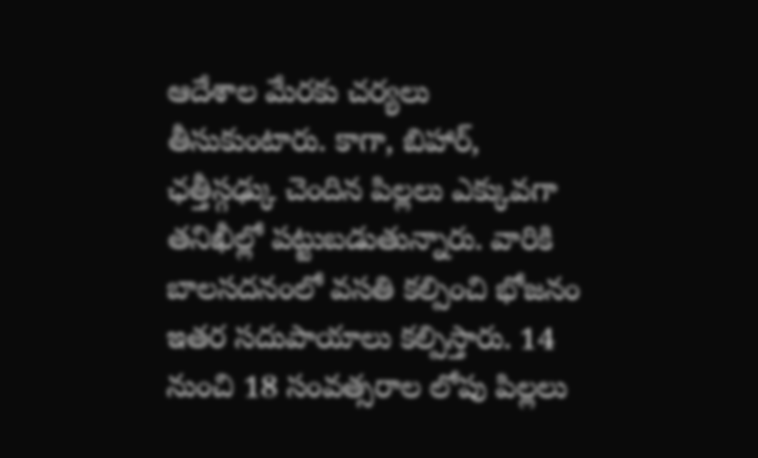ఆదేశాల మేరకు చర్యలు తీసుకుంటారు. కాగా, బిహార్, ఛత్తీస్గఢ్కు చెందిన పిల్లలు ఎక్కువగా తనిఖీల్లో పట్టుబడుతున్నారు. వారికి బాలసదనంలో వసతి కల్పించి భోజనం ఇతర సదుపాయాలు కల్పిస్తారు. 14 నుంచి 18 సంవత్సరాల లోపు పిల్లలు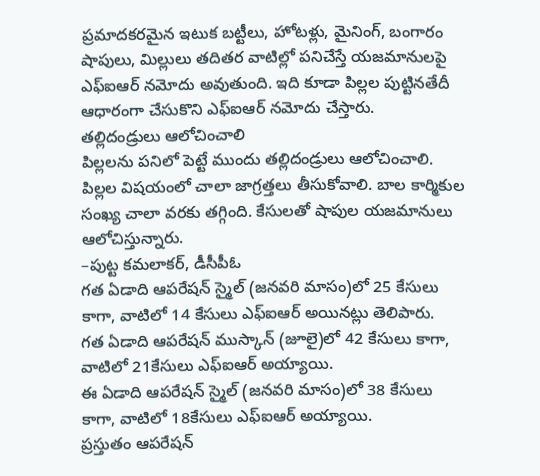ప్రమాదకరమైన ఇటుక బట్టీలు, హోటళ్లు, మైనింగ్, బంగారం షాపులు, మిల్లులు తదితర వాటిల్లో పనిచేస్తే యజమానులపై ఎఫ్ఐఆర్ నమోదు అవుతుంది. ఇది కూడా పిల్లల పుట్టినతేదీ ఆధారంగా చేసుకొని ఎఫ్ఐఆర్ నమోదు చేస్తారు.
తల్లిదండ్రులు ఆలోచించాలి
పిల్లలను పనిలో పెట్టే ముందు తల్లిదండ్రులు ఆలోచించాలి. పిల్లల విషయంలో చాలా జాగ్రత్తలు తీసుకోవాలి. బాల కార్మికుల సంఖ్య చాలా వరకు తగ్గింది. కేసులతో షాపుల యజమానులు ఆలోచిస్తున్నారు.
–పుట్ట కమలాకర్, డీసీపీఓ
గత ఏడాది ఆపరేషన్ స్మైల్ (జనవరి మాసం)లో 25 కేసులు కాగా, వాటిలో 14 కేసులు ఎఫ్ఐఆర్ అయినట్లు తెలిపారు.
గత ఏడాది ఆపరేషన్ ముస్కాన్ (జూలై)లో 42 కేసులు కాగా, వాటిలో 21కేసులు ఎఫ్ఐఆర్ అయ్యాయి.
ఈ ఏడాది ఆపరేషన్ స్మైల్ (జనవరి మాసం)లో 38 కేసులు కాగా, వాటిలో 18కేసులు ఎఫ్ఐఆర్ అయ్యాయి.
ప్రస్తుతం ఆపరేషన్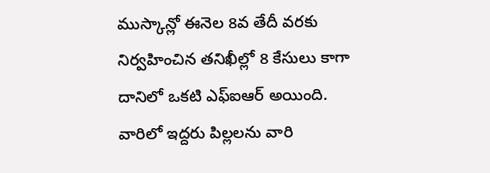ముస్కాన్లో ఈనెల 8వ తేదీ వరకు నిర్వహించిన తనిఖీల్లో 8 కేసులు కాగా దానిలో ఒకటి ఎఫ్ఐఆర్ అయింది. వారిలో ఇద్దరు పిల్లలను వారి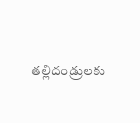తల్లిదండ్రులకు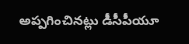అప్పగించినట్లు డీసీపీయూ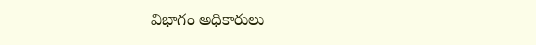విభాగం అధికారులు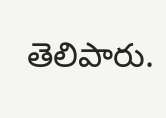తెలిపారు.